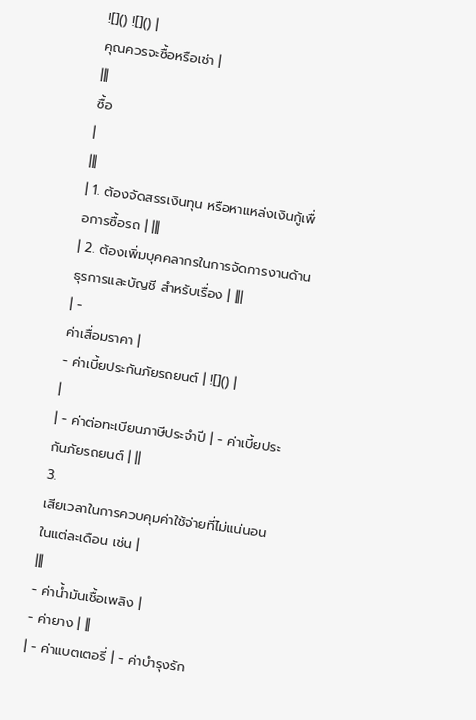![]() ![]() |
คุณควรจะซื้อหรือเช่า |
|||
ซื้อ
|
|||
| 1. ต้องจัดสรรเงินทุน หรือหาแหล่งเงินกู้เพื่อการซื้อรถ | |||
| 2. ต้องเพิ่มบุคคลากรในการจัดการงานด้านธุรการและบัญชี สำหรับเรื่อง | |||
| -
ค่าเสื่อมราคา |
- ค่าเบี้ยประกันภัยรถยนต์ | ![]() |
|
| - ค่าต่อทะเบียนภาษีประจำปี | - ค่าเบี้ยประกันภัยรถยนต์ | ||
3.
เสียเวลาในการควบคุมค่าใช้จ่ายที่ไม่แน่นอนในแต่ละเดือน เช่น |
|||
- ค่าน้ำมันเชื้อเพลิง |
- ค่ายาง | ||
| - ค่าแบตเตอรี่ | - ค่าบำรุงรัก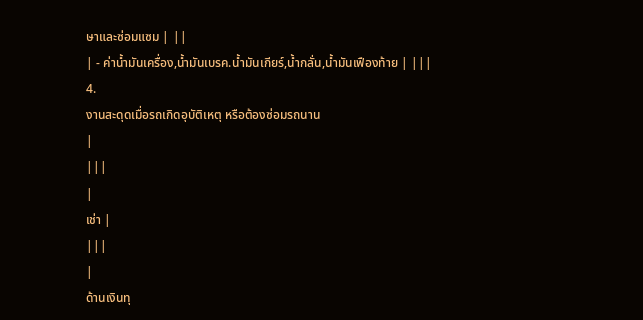ษาและซ่อมแซม | ||
| - ค่าน้ำมันเครื่อง,น้ำมันเบรค.น้ำมันเกียร์,น้ำกลั่น,น้ำมันเฟืองท้าย | |||
4.
งานสะดุดเมื่อรถเกิดอุบัติเหตุ หรือต้องซ่อมรถนาน
|
|||
|
เช่า |
|||
|
ด้านเงินทุ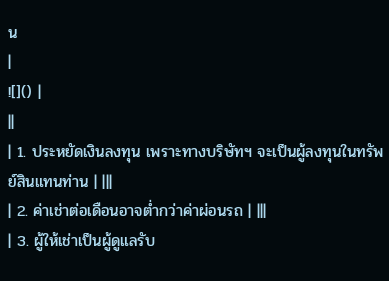น
|
![]() |
||
| 1. ประหยัดเงินลงทุน เพราะทางบริษัทฯ จะเป็นผู้ลงทุนในทรัพย์สินแทนท่าน | |||
| 2. ค่าเช่าต่อเดือนอาจต่ำกว่าค่าผ่อนรถ | |||
| 3. ผู้ให้เช่าเป็นผู้ดูแลรับ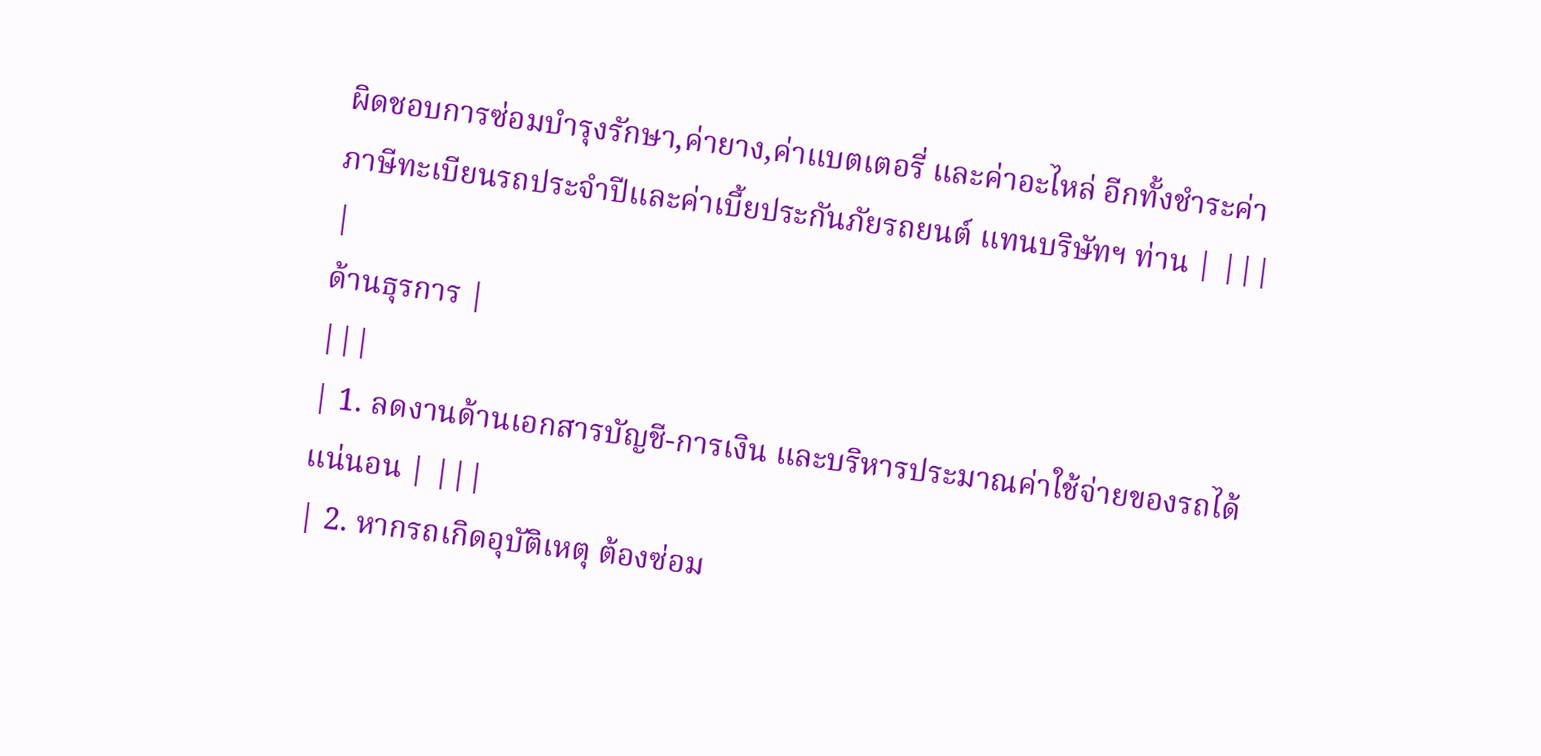ผิดชอบการซ่อมบำรุงรักษา,ค่ายาง,ค่าแบตเตอรี่ และค่าอะไหล่ อีกทั้งชำระค่าภาษีทะเบียนรถประจำปีและค่าเบี้ยประกันภัยรถยนต์ แทนบริษัทฯ ท่าน | |||
|
ด้านธุรการ |
|||
| 1. ลดงานด้านเอกสารบัญชี-การเงิน และบริหารประมาณค่าใช้จ่ายของรถได้แน่นอน | |||
| 2. หากรถเกิดอุบัติเหตุ ต้องซ่อม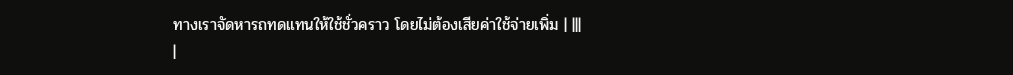ทางเราจัดหารถทดแทนให้ใช้ชั่วคราว โดยไม่ต้องเสียค่าใช้จ่ายเพิ่ม | |||
|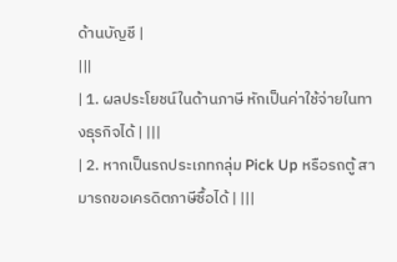ด้านบัญชี |
|||
| 1. ผลประโยชน์ในด้านภาษี หักเป็นค่าใช้จ่ายในทางธุรกิจได้ | |||
| 2. หากเป็นรถประเภทกลุ่ม Pick Up หรือรถตู้ สามารถขอเครดิตภาษีซื้อได้ | |||